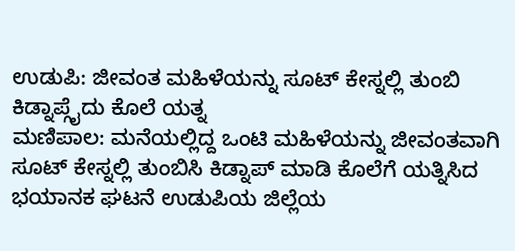ಉಡುಪಿ: ಜೀವಂತ ಮಹಿಳೆಯನ್ನು ಸೂಟ್ ಕೇಸ್ನಲ್ಲಿ ತುಂಬಿ ಕಿಡ್ನಾಪ್ಗೈದು ಕೊಲೆ ಯತ್ನ
ಮಣಿಪಾಲ: ಮನೆಯಲ್ಲಿದ್ದ ಒಂಟಿ ಮಹಿಳೆಯನ್ನು ಜೀವಂತವಾಗಿ ಸೂಟ್ ಕೇಸ್ನಲ್ಲಿ ತುಂಬಿಸಿ ಕಿಡ್ನಾಪ್ ಮಾಡಿ ಕೊಲೆಗೆ ಯತ್ನಿಸಿದ ಭಯಾನಕ ಘಟನೆ ಉಡುಪಿಯ ಜಿಲ್ಲೆಯ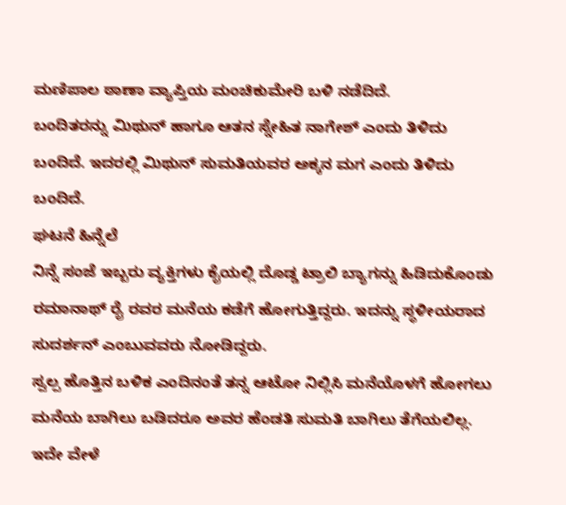ಮಣಿಪಾಲ ಠಾಣಾ ವ್ಯಾಪ್ತಿಯ ಮಂಚಿಕುಮೇರಿ ಬಳಿ ನಡೆದಿದೆ.
ಬಂದಿತರನ್ನು ಮಿಥುನ್ ಹಾಗೂ ಆತನ ಸ್ನೇಹಿತ ನಾಗೇಶ್ ಎಂದು ತಿಳಿದು ಬಂದಿದೆ. ಇದರಲ್ಲಿ ಮಿಥುನ್ ಸುಮತಿಯವರ ಅಕ್ಕನ ಮಗ ಎಂದು ತಿಳಿದು ಬಂದಿದೆ.
ಘಟನೆ ಹಿನ್ನೆಲೆ
ನಿನ್ನೆ ಸಂಜೆ ಇಬ್ಬರು ವ್ಯಕ್ತಿಗಳು ಕೈಯಲ್ಲಿ ದೊಡ್ಡ ಟ್ರಾಲಿ ಬ್ಯಾಗನ್ನು ಹಿಡಿದುಕೊಂಡು ರಮಾನಾಥ್ ರೈ ರವರ ಮನೆಯ ಕಡೆಗೆ ಹೋಗುತ್ತಿದ್ದರು. ಇದನ್ನು ಸ್ಥಳೀಯರಾದ ಸುದರ್ಶನ್ ಎಂಬುವವರು ನೋಡಿದ್ದರು.
ಸ್ವಲ್ಪ ಹೊತ್ತಿನ ಬಳಿಕ ಎಂದಿನಂತೆ ತನ್ನ ಆಟೋ ನಿಲ್ಲಿಸಿ ಮನೆಯೊಳಗೆ ಹೋಗಲು ಮನೆಯ ಬಾಗಿಲು ಬಡಿದರೂ ಅವರ ಹೆಂಡತಿ ಸುಮತಿ ಬಾಗಿಲು ತೆಗೆಯಲಿಲ್ಲ. ಇದೇ ವೇಳೆ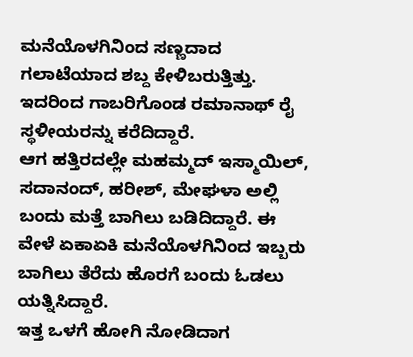ಮನೆಯೊಳಗಿನಿಂದ ಸಣ್ಣದಾದ ಗಲಾಟೆಯಾದ ಶಬ್ದ ಕೇಳಿಬರುತ್ತಿತ್ತು. ಇದರಿಂದ ಗಾಬರಿಗೊಂಡ ರಮಾನಾಥ್ ರೈ ಸ್ಥಳೀಯರನ್ನು ಕರೆದಿದ್ದಾರೆ.
ಆಗ ಹತ್ತಿರದಲ್ಲೇ ಮಹಮ್ಮದ್ ಇಸ್ಮಾಯಿಲ್, ಸದಾನಂದ್, ಹರೀಶ್, ಮೇಘಳಾ ಅಲ್ಲಿ ಬಂದು ಮತ್ತೆ ಬಾಗಿಲು ಬಡಿದಿದ್ದಾರೆ. ಈ ವೇಳೆ ಏಕಾಏಕಿ ಮನೆಯೊಳಗಿನಿಂದ ಇಬ್ಬರು ಬಾಗಿಲು ತೆರೆದು ಹೊರಗೆ ಬಂದು ಓಡಲು ಯತ್ನಿಸಿದ್ದಾರೆ.
ಇತ್ತ ಒಳಗೆ ಹೋಗಿ ನೋಡಿದಾಗ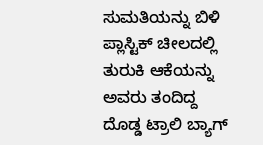ಸುಮತಿಯನ್ನು ಬಿಳಿ ಪ್ಲಾಸ್ಟಿಕ್ ಚೀಲದಲ್ಲಿ ತುರುಕಿ ಆಕೆಯನ್ನು ಅವರು ತಂದಿದ್ದ ದೊಡ್ಡ ಟ್ರಾಲಿ ಬ್ಯಾಗ್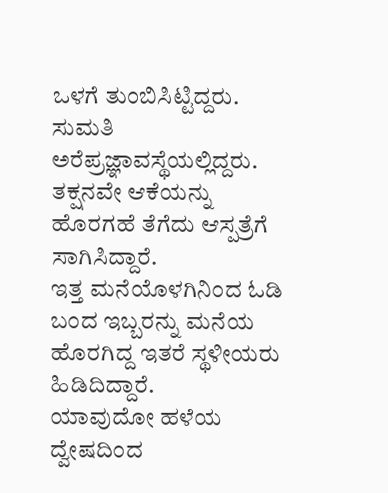ಒಳಗೆ ತುಂಬಿಸಿಟ್ಟಿದ್ದರು.
ಸುಮತಿ ಅರೆಪ್ರಜ್ಞಾವಸ್ಥೆಯಲ್ಲಿದ್ದರು. ತಕ್ಷನವೇ ಆಕೆಯನ್ನು ಹೊರಗಹೆ ತೆಗೆದು ಆಸ್ಪತ್ರೆಗೆ ಸಾಗಿಸಿದ್ದಾರೆ.
ಇತ್ತ ಮನೆಯೊಳಗಿನಿಂದ ಓಡಿ ಬಂದ ಇಬ್ಬರನ್ನು ಮನೆಯ ಹೊರಗಿದ್ದ ಇತರೆ ಸ್ಥಳೀಯರು ಹಿಡಿದಿದ್ದಾರೆ.
ಯಾವುದೋ ಹಳೆಯ ದ್ವೇಷದಿಂದ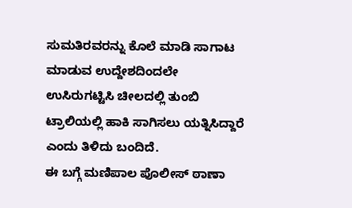ಸುಮತಿರವರನ್ನು ಕೊಲೆ ಮಾಡಿ ಸಾಗಾಟ ಮಾಡುವ ಉದ್ದೇಶದಿಂದಲೇ ಉಸಿರುಗಟ್ಟಿಸಿ ಚೀಲದಲ್ಲಿ ತುಂಬಿ ಟ್ರಾಲಿಯಲ್ಲಿ ಹಾಕಿ ಸಾಗಿಸಲು ಯತ್ನಿಸಿದ್ದಾರೆ ಎಂದು ತಿಳಿದು ಬಂದಿದೆ.
ಈ ಬಗ್ಗೆ ಮಣಿಪಾಲ ಪೊಲೀಸ್ ಠಾಣಾ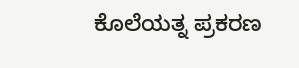ಕೊಲೆಯತ್ನ ಪ್ರಕರಣ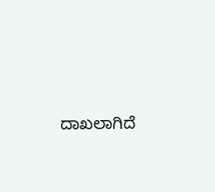ದಾಖಲಾಗಿದೆ